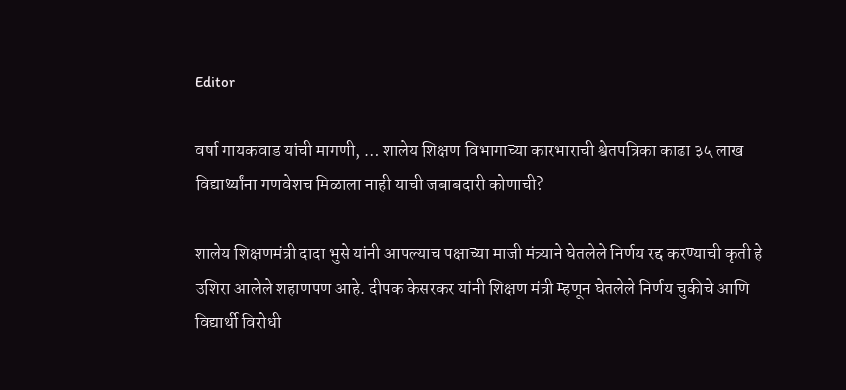Editor

वर्षा गायकवाड यांची मागणी, … शालेय शिक्षण विभागाच्या कारभाराची श्वेतपत्रिका काढा ३५ लाख विद्यार्थ्यांना गणवेशच मिळाला नाही याची जबाबदारी कोणाची?

शालेय शिक्षणमंत्री दादा भुसे यांनी आपल्याच पक्षाच्या माजी मंत्र्याने घेतलेले निर्णय रद्द करण्याची कृती हे उशिरा आलेले शहाणपण आहे. दीपक केसरकर यांनी शिक्षण मंत्री म्हणून घेतलेले निर्णय चुकीचे आणि विद्यार्थी विरोधी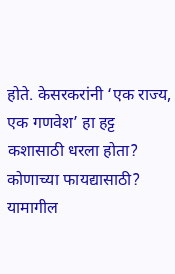होते. केसरकरांनी ‘एक राज्य, एक गणवेश’ हा हट्ट कशासाठी धरला होता? कोणाच्या फायद्यासाठी? यामागील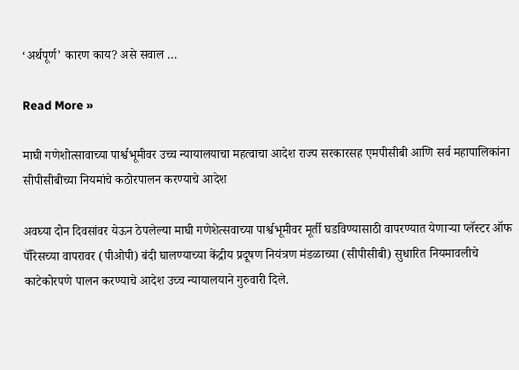‘अर्थपूर्ण’ कारण काय? असे सवाल …

Read More »

माघी गणेशोत्सावाच्या पार्श्वभूमीवर उच्च न्यायालयाचा महत्वाचा आदेश राज्य सरकारसह एमपीसीबी आणि सर्व महापालिकांना सीपीसीबीच्या नियमांचे कठोरपालन करण्याचे आदेश

अवघ्या दोन दिवसांवर येऊन ठेपलेल्या माघी गणेशेत्सवाच्या पार्श्वभूमीवर मूर्ती घडविण्यासाठी वापरण्यात येणाऱ्या प्लॅस्टर ऑफ पॅरिसच्या वापरावर (पीओपी) बंदी घालण्याच्या केंद्रीय प्रदूषण नियंत्रण मंडळाच्या (सीपीसीबी) सुधारित नियमावलीचे काटेकोरपणे पालन करण्याचे आदेश उच्च न्यायालयाने गुरुवारी दिले.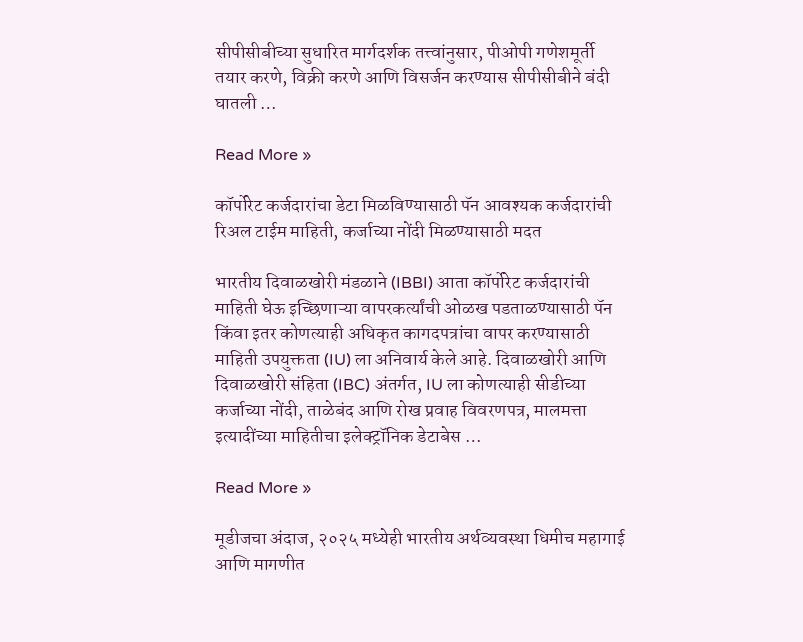सीपीसीबीच्या सुधारित मार्गदर्शक तत्त्वांनुसार, पीओपी गणेशमूर्ती तयार करणे, विक्री करणे आणि विसर्जन करण्यास सीपीसीबीने बंदी घातली …

Read More »

कॉर्पोरेट कर्जदारांचा डेटा मिळविण्यासाठी पॅन आवश्यक कर्जदारांची रिअल टाईम माहिती, कर्जाच्या नोंदी मिळण्यासाठी मदत

भारतीय दिवाळखोरी मंडळाने (IBBI) आता कॉर्पोरेट कर्जदारांची माहिती घेऊ इच्छिणाऱ्या वापरकर्त्यांची ओळख पडताळण्यासाठी पॅन किंवा इतर कोणत्याही अधिकृत कागदपत्रांचा वापर करण्यासाठी माहिती उपयुक्तता (IU) ला अनिवार्य केले आहे. दिवाळखोरी आणि दिवाळखोरी संहिता (IBC) अंतर्गत, IU ला कोणत्याही सीडीच्या कर्जाच्या नोंदी, ताळेबंद आणि रोख प्रवाह विवरणपत्र, मालमत्ता इत्यादींच्या माहितीचा इलेक्ट्रॉनिक डेटाबेस …

Read More »

मूडीजचा अंदाज, २०२५ मध्येही भारतीय अर्थव्यवस्था धिमीच महागाई आणि मागणीत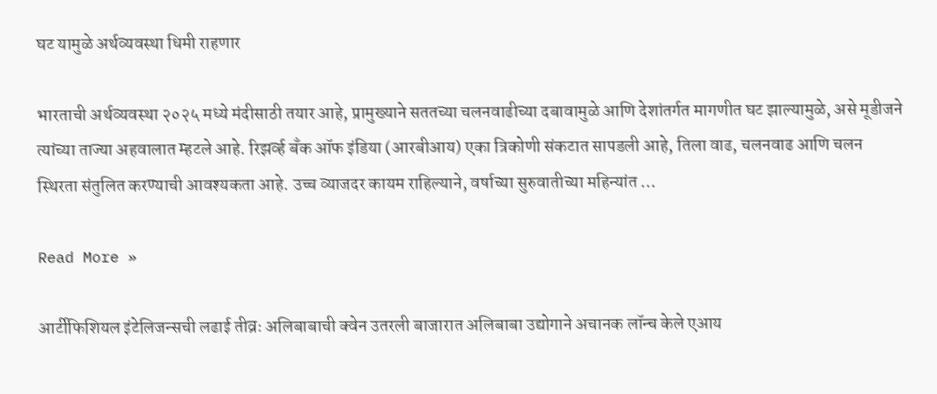घट यामुळे अर्थव्यवस्था धिमी राहणार

भारताची अर्थव्यवस्था २०२५ मध्ये मंदीसाठी तयार आहे, प्रामुख्याने सततच्या चलनवाढीच्या दबावामुळे आणि देशांतर्गत मागणीत घट झाल्यामुळे, असे मूडीजने त्यांच्या ताज्या अहवालात म्हटले आहे. रिझर्व्ह बँक ऑफ इंडिया (आरबीआय) एका त्रिकोणी संकटात सापडली आहे, तिला वाढ, चलनवाढ आणि चलन स्थिरता संतुलित करण्याची आवश्यकता आहे. उच्च व्याजदर कायम राहिल्याने, वर्षाच्या सुरुवातीच्या महिन्यांत …

Read More »

आर्टीफिशियल इंटेलिजन्सची लढाई तीव्रः अलिबाबाची क्वेन उतरली बाजारात अलिबाबा उद्योगाने अचानक लॉन्च केले एआय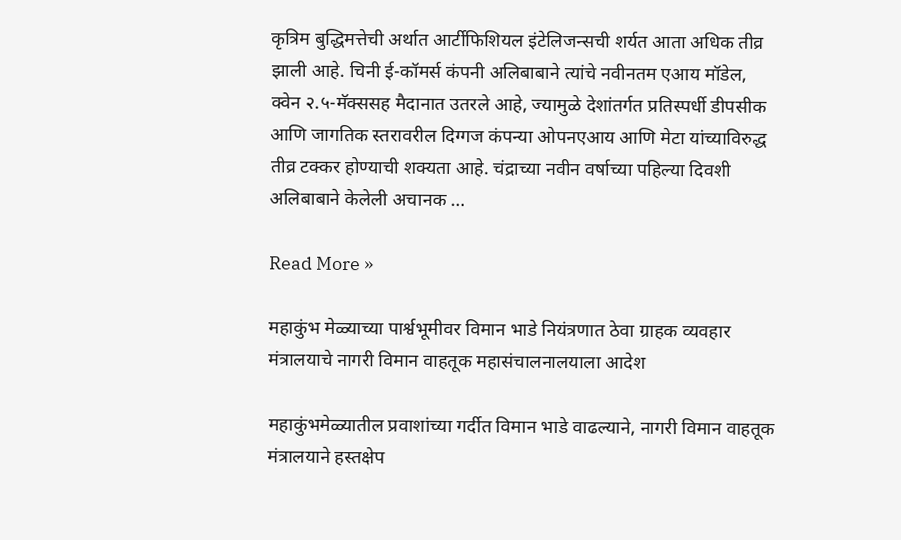कृत्रिम बुद्धिमत्तेची अर्थात आर्टीफिशियल इंटेलिजन्सची शर्यत आता अधिक तीव्र झाली आहे. चिनी ई-कॉमर्स कंपनी अलिबाबाने त्यांचे नवीनतम एआय मॉडेल, क्वेन २.५-मॅक्ससह मैदानात उतरले आहे, ज्यामुळे देशांतर्गत प्रतिस्पर्धी डीपसीक आणि जागतिक स्तरावरील दिग्गज कंपन्या ओपनएआय आणि मेटा यांच्याविरुद्ध तीव्र टक्कर होण्याची शक्यता आहे. चंद्राच्या नवीन वर्षाच्या पहिल्या दिवशी अलिबाबाने केलेली अचानक …

Read More »

महाकुंभ मेळ्याच्या पार्श्वभूमीवर विमान भाडे नियंत्रणात ठेवा ग्राहक व्यवहार मंत्रालयाचे नागरी विमान वाहतूक महासंचालनालयाला आदेश

महाकुंभमेळ्यातील प्रवाशांच्या गर्दीत विमान भाडे वाढल्याने, नागरी विमान वाहतूक मंत्रालयाने हस्तक्षेप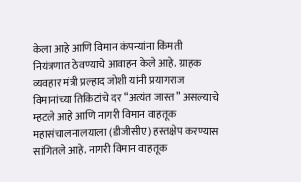केला आहे आणि विमान कंपन्यांना किंमती नियंत्रणात ठेवण्याचे आवाहन केले आहे. ग्राहक व्यवहार मंत्री प्रल्हाद जोशी यांनी प्रयागराज विमानांच्या तिकिटांचे दर “अत्यंत जास्त” असल्याचे म्हटले आहे आणि नागरी विमान वाहतूक महासंचालनालयाला (डीजीसीए) हस्तक्षेप करण्यास सांगितले आहे. नागरी विमान वाहतूक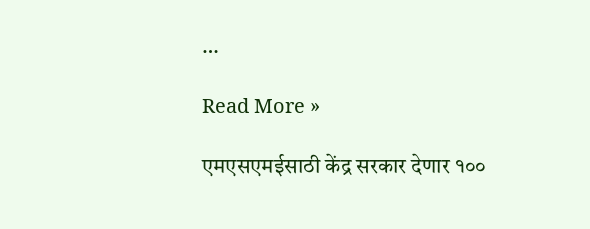…

Read More »

एमएसएमईसाठी केंद्र सरकार देणार १००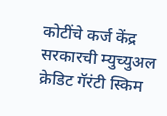कोटींचे कर्ज केंद्र सरकारची म्युच्युअल क्रेडिट गॅरंटी स्किम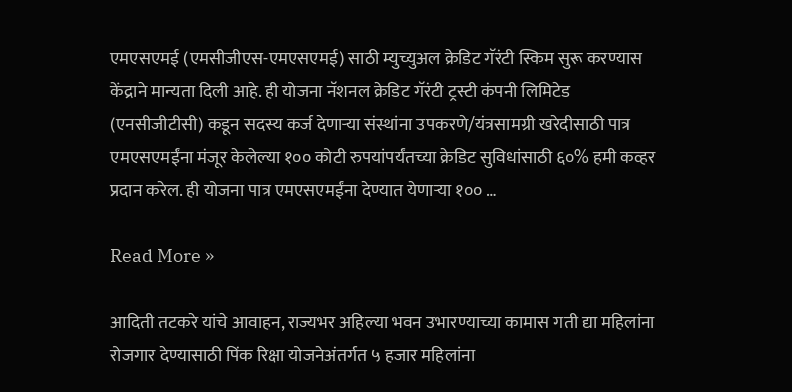एमएसएमई (एमसीजीएस-एमएसएमई) साठी म्युच्युअल क्रेडिट गॅरंटी स्किम सुरू करण्यास केंद्राने मान्यता दिली आहे. ही योजना नॅशनल क्रेडिट गॅरंटी ट्रस्टी कंपनी लिमिटेड (एनसीजीटीसी) कडून सदस्य कर्ज देणाऱ्या संस्थांना उपकरणे/यंत्रसामग्री खरेदीसाठी पात्र एमएसएमईंना मंजूर केलेल्या १०० कोटी रुपयांपर्यंतच्या क्रेडिट सुविधांसाठी ६०% हमी कव्हर प्रदान करेल. ही योजना पात्र एमएसएमईंना देण्यात येणाऱ्या १०० …

Read More »

आदिती तटकरे यांचे आवाहन, राज्यभर अहिल्या भवन उभारण्याच्या कामास गती द्या महिलांना रोजगार देण्यासाठी पिंक रिक्षा योजनेअंतर्गत ५ हजार महिलांना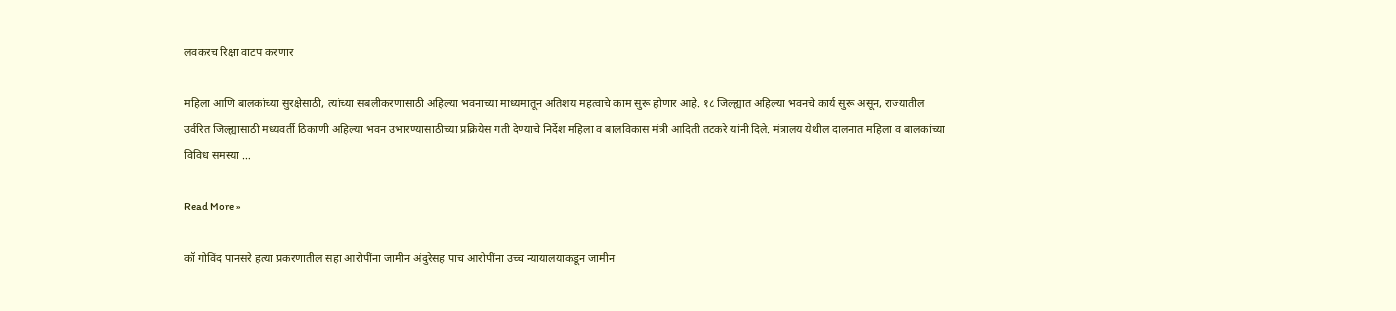लवकरच रिक्षा वाटप करणार

महिला आणि बालकांच्या सुरक्षेसाठी, त्यांच्या सबलीकरणासाठी अहिल्या भवनाच्या माध्यमातून अतिशय महत्वाचे काम सुरू होणार आहे. १८ जिल्ह्यात अहिल्या भवनचे कार्य सुरू असून, राज्यातील उर्वरित जिल्ह्यासाठी मध्यवर्ती ठिकाणी अहिल्या भवन उभारण्यासाठीच्या प्रक्रियेस गती देण्याचे निर्देश महिला व बालविकास मंत्री आदिती तटकरे यांनी दिले. मंत्रालय येथील दालनात महिला व बालकांच्या विविध समस्या …

Read More »

कॉ गोविंद पानसरे हत्या प्रकरणातील सहा आरोपींना जामीन अंदुरेसह पाच आरोपींना उच्च न्यायालयाकडून जामीन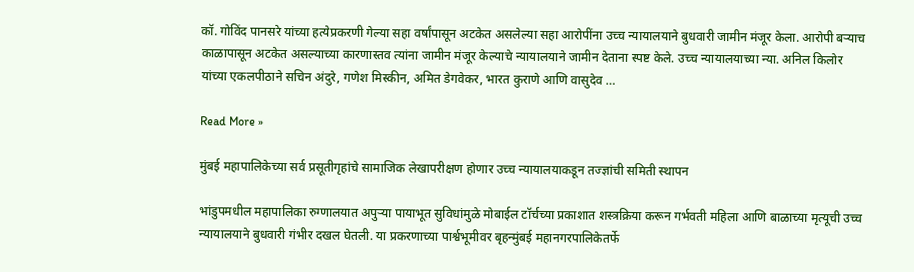कॉ. गोविंद पानसरे यांच्या हत्येप्रकरणी गेल्या सहा वर्षांपासून अटकेत असलेल्या सहा आरोपींना उच्च न्यायालयाने बुधवारी जामीन मंजूर केला. आरोपी बऱ्याच काळापासून अटकेत असल्याच्या कारणास्तव त्यांना जामीन मंजूर केल्याचे न्यायालयाने जामीन देताना स्पष्ट केले. उच्च न्यायालयाच्या न्या. अनिल किलोर यांच्या एकलपीठाने सचिन अंदुरे, गणेश मिस्कीन, अमित डेगवेकर, भारत कुराणे आणि वासुदेव …

Read More »

मुंबई महापालिकेच्या सर्व प्रसूतीगृहांचे सामाजिक लेखापरीक्षण होणार उच्च न्यायालयाकडून तज्ज्ञांची समिती स्थापन

भांडुपमधील महापालिका रुग्णालयात अपुऱ्या पायाभूत सुविधांमुळे मोबाईल टॉर्चच्या प्रकाशात शस्त्रक्रिया करून गर्भवती महिला आणि बाळाच्या मृत्यूची उच्च न्यायालयाने बुधवारी गंभीर दखल घेतली. या प्रकरणाच्या पार्श्वभूमीवर बृहन्मुंबई महानगरपालिकेतर्फे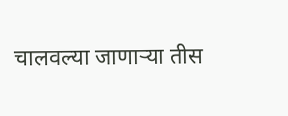चालवल्या जाणाऱ्या तीस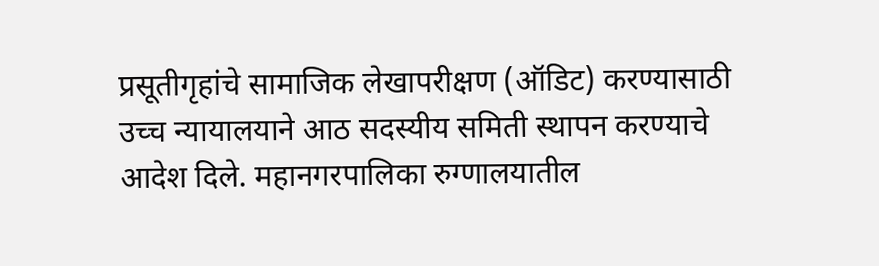प्रसूतीगृहांचे सामाजिक लेखापरीक्षण (ऑडिट) करण्यासाठी उच्च न्यायालयाने आठ सदस्यीय समिती स्थापन करण्याचे आदेश दिले. महानगरपालिका रुग्णालयातील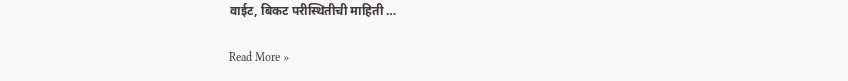वाईट, बिकट परीस्थितीची माहिती …

Read More »